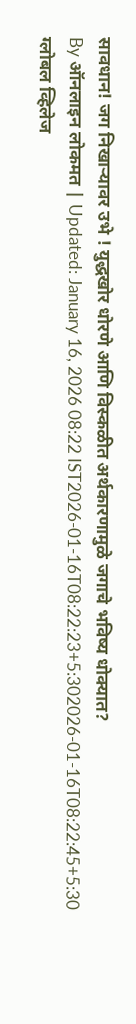सावधान! जग निखाऱ्यावर उभे ! युद्धखोर धोरणे आणि विस्कळीत अर्थकारणामुळे जगाचे भविष्य धोक्यात?
By ऑनलाइन लोकमत | Updated: January 16, 2026 08:22 IST2026-01-16T08:22:23+5:302026-01-16T08:22:45+5:30
ग्लोबल व्हिलेज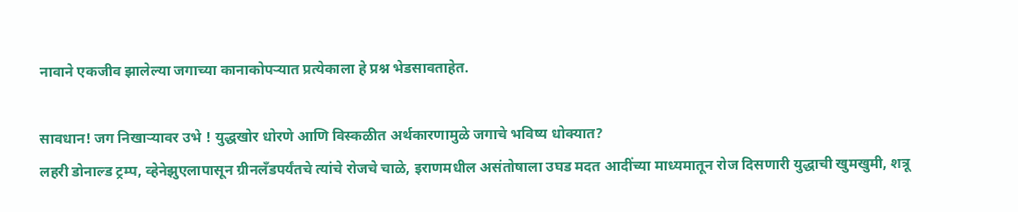नावाने एकजीव झालेल्या जगाच्या कानाकोपऱ्यात प्रत्येकाला हे प्रश्न भेडसावताहेत.

सावधान! जग निखाऱ्यावर उभे ! युद्धखोर धोरणे आणि विस्कळीत अर्थकारणामुळे जगाचे भविष्य धोक्यात?
लहरी डोनाल्ड ट्रम्प, व्हेनेझुएलापासून ग्रीनलँडपर्यंतचे त्यांचे रोजचे चाळे, इराणमधील असंतोषाला उघड मदत आदींच्या माध्यमातून रोज दिसणारी युद्धाची खुमखुमी, शत्रू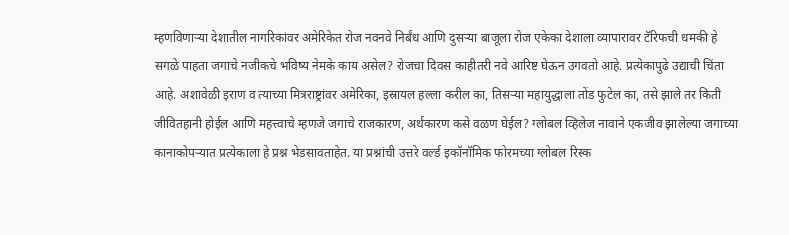म्हणविणाऱ्या देशातील नागरिकांवर अमेरिकेत रोज नवनवे निर्बंध आणि दुसऱ्या बाजूला रोज एकेका देशाला व्यापारावर टॅरिफची धमकी हे सगळे पाहता जगाचे नजीकचे भविष्य नेमके काय असेल? रोजचा दिवस काहीतरी नवे आरिष्ट घेऊन उगवतो आहे. प्रत्येकापुढे उद्याची चिंता आहे. अशावेळी इराण व त्याच्या मित्रराष्ट्रांवर अमेरिका, इस्रायल हल्ला करील का, तिसऱ्या महायुद्धाला तोंड फुटेल का, तसे झाले तर किती जीवितहानी होईल आणि महत्त्वाचे म्हणजे जगाचे राजकारण, अर्थकारण कसे वळण घेईल? ग्लोबल व्हिलेज नावाने एकजीव झालेल्या जगाच्या कानाकोपऱ्यात प्रत्येकाला हे प्रश्न भेडसावताहेत. या प्रश्नांची उत्तरे वर्ल्ड इकॉनॉमिक फोरमच्या ग्लोबल रिस्क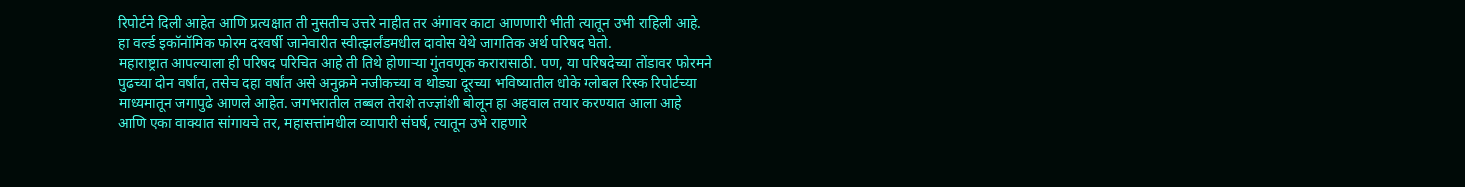रिपोर्टने दिली आहेत आणि प्रत्यक्षात ती नुसतीच उत्तरे नाहीत तर अंगावर काटा आणणारी भीती त्यातून उभी राहिली आहे. हा वर्ल्ड इकॉनॉमिक फोरम दरवर्षी जानेवारीत स्वीत्झर्लंडमधील दावोस येथे जागतिक अर्थ परिषद घेतो.
महाराष्ट्रात आपल्याला ही परिषद परिचित आहे ती तिथे होणाऱ्या गुंतवणूक करारासाठी. पण, या परिषदेच्या तोंडावर फोरमने पुढच्या दोन वर्षांत, तसेच दहा वर्षांत असे अनुक्रमे नजीकच्या व थोड्या दूरच्या भविष्यातील धोके ग्लोबल रिस्क रिपोर्टच्या माध्यमातून जगापुढे आणले आहेत. जगभरातील तब्बल तेराशे तज्ज्ञांशी बोलून हा अहवाल तयार करण्यात आला आहे आणि एका वाक्यात सांगायचे तर, महासत्तांमधील व्यापारी संघर्ष, त्यातून उभे राहणारे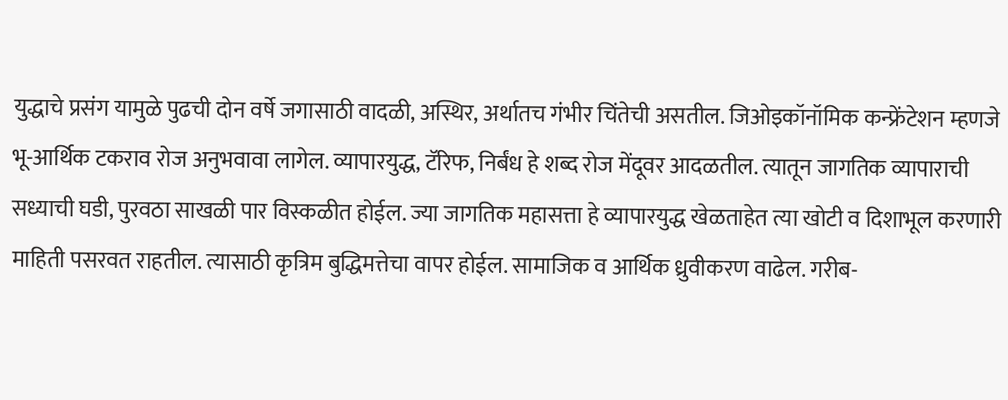युद्धाचे प्रसंग यामुळे पुढची दोन वर्षे जगासाठी वादळी, अस्थिर, अर्थातच गंभीर चिंतेची असतील. जिओइकॉनॉमिक कन्फ्रेंटेशन म्हणजे भू-आर्थिक टकराव रोज अनुभवावा लागेल. व्यापारयुद्ध, टॅरिफ, निर्बंध हे शब्द रोज मेंदूवर आदळतील. त्यातून जागतिक व्यापाराची सध्याची घडी, पुरवठा साखळी पार विस्कळीत होईल. ज्या जागतिक महासत्ता हे व्यापारयुद्ध खेळताहेत त्या खोटी व दिशाभूल करणारी माहिती पसरवत राहतील. त्यासाठी कृत्रिम बुद्धिमत्तेचा वापर होईल. सामाजिक व आर्थिक ध्रुवीकरण वाढेल. गरीब-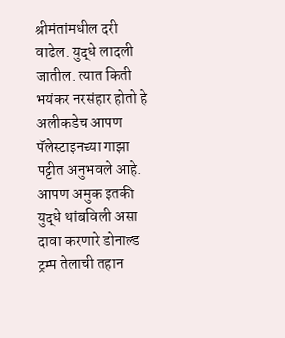श्रीमंतांमधील दरी वाढेल. युद्धे लादली जातील. त्यात किती भयंकर नरसंहार होतो हे अलीकडेच आपण पॅलेस्टाइनच्या गाझा पट्टीत अनुभवले आहे. आपण अमुक इतकी युद्धे थांबविली असा दावा करणारे डोनाल्ड ट्रम्प तेलाची तहान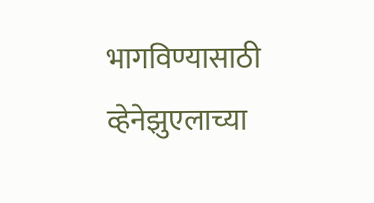भागविण्यासाठी व्हेनेझुएलाच्या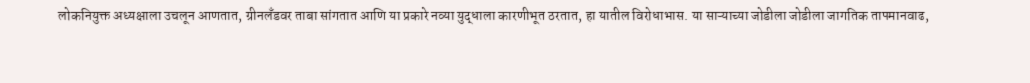लोकनियुक्त अध्यक्षाला उचलून आणतात, ग्रीनलँडवर ताबा सांगतात आणि या प्रकारे नव्या युद्धाला कारणीभूत ठरतात, हा यातील विरोधाभास. या साऱ्याच्या जोडीला जोडीला जागतिक तापमानवाढ,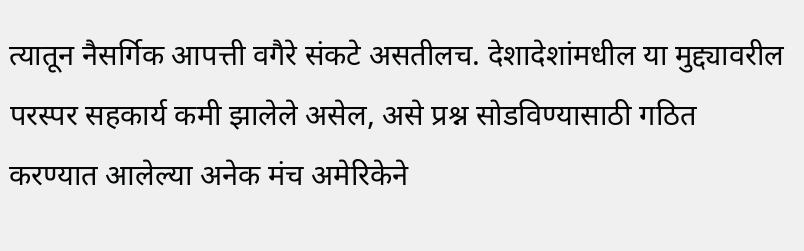त्यातून नैसर्गिक आपत्ती वगैरे संकटे असतीलच. देशादेशांमधील या मुद्द्यावरील परस्पर सहकार्य कमी झालेले असेल, असे प्रश्न सोडविण्यासाठी गठित करण्यात आलेल्या अनेक मंच अमेरिकेने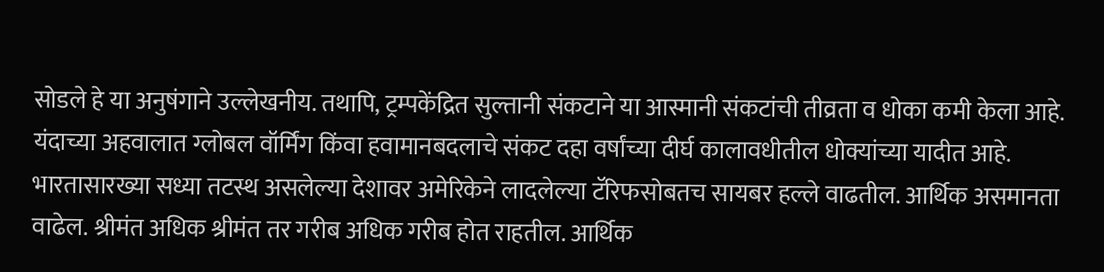सोडले हे या अनुषंगाने उल्लेखनीय. तथापि, ट्रम्पकेंद्रित सुल्तानी संकटाने या आस्मानी संकटांची तीव्रता व धोका कमी केला आहे. यंदाच्या अहवालात ग्लोबल वॉर्मिंग किंवा हवामानबदलाचे संकट दहा वर्षांच्या दीर्घ कालावधीतील धोक्यांच्या यादीत आहे.
भारतासारख्या सध्या तटस्थ असलेल्या देशावर अमेरिकेने लादलेल्या टॅरिफसोबतच सायबर हल्ले वाढतील. आर्थिक असमानता वाढेल. श्रीमंत अधिक श्रीमंत तर गरीब अधिक गरीब होत राहतील. आर्थिक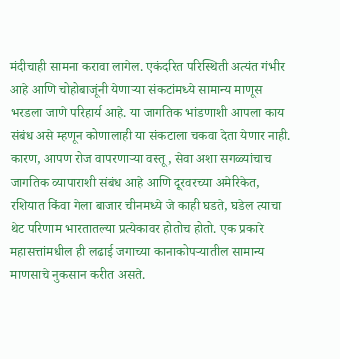मंदीचाही सामना करावा लागेल. एकंदरित परिस्थिती अत्यंत गंभीर आहे आणि चोहोबाजूंनी येणाऱ्या संकटांमध्ये सामान्य माणूस भरडला जाणे परिहार्य आहे. या जागतिक भांडणाशी आपला काय संबंध असे म्हणून कोणालाही या संकटाला चकवा देता येणार नाही. कारण, आपण रोज वापरणाऱ्या वस्तू, सेवा अशा सगळ्यांचाच जागतिक व्यापाराशी संबंध आहे आणि दूरवरच्या अमेरिकेत, रशियात किंवा गेला बाजार चीनमध्ये जे काही घडते, घडेल त्याचा थेट परिणाम भारतातल्या प्रत्येकावर होतोच होतो. एक प्रकारे महासत्तांमधील ही लढाई जगाच्या कानाकोपऱ्यातील सामान्य माणसाचे नुकसान करीत असते.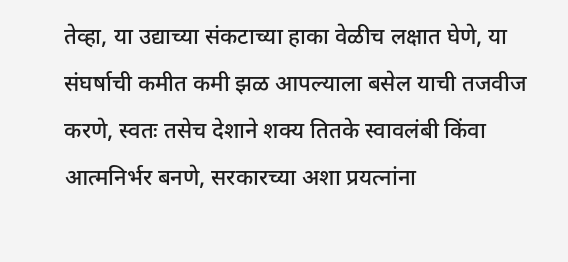तेव्हा, या उद्याच्या संकटाच्या हाका वेळीच लक्षात घेणे, या संघर्षाची कमीत कमी झळ आपल्याला बसेल याची तजवीज करणे, स्वतः तसेच देशाने शक्य तितके स्वावलंबी किंवा आत्मनिर्भर बनणे, सरकारच्या अशा प्रयत्नांना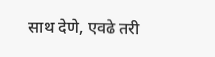साथ देणे, एवढे तरी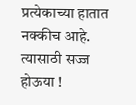प्रत्येकाच्या हातात नक्कीच आहे. त्यासाठी सज्ज होऊया !